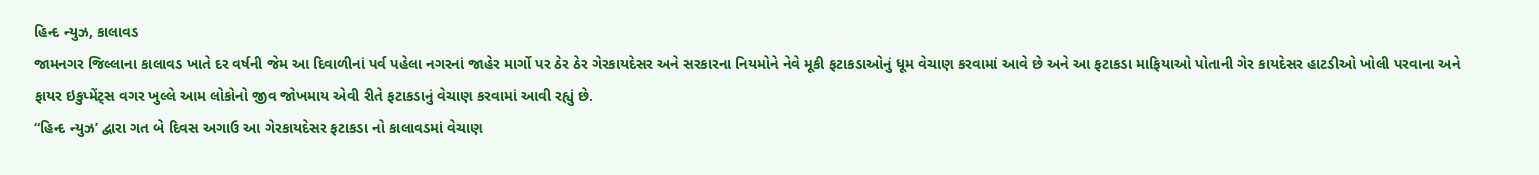હિન્દ ન્યુઝ, કાલાવડ
જામનગર જિલ્લાના કાલાવડ ખાતે દર વર્ષની જેમ આ દિવાળીનાં પર્વ પહેલા નગરનાં જાહેર માર્ગો પર ઠેર ઠેર ગેરકાયદેસર અને સરકારના નિયમોને નેવે મૂકી ફટાકડાઓનું ધૂમ વેચાણ કરવામાં આવે છે અને આ ફટાકડા માફિયાઓ પોતાની ગેર કાયદેસર હાટડીઓ ખોલી પરવાના અને ફાયર ઇકુપ્મેંટ્સ વગર ખુલ્લે આમ લોકોનો જીવ જોખમાય એવી રીતે ફટાકડાનું વેચાણ કરવામાં આવી રહ્યું છે.
“હિન્દ ન્યુઝ’ દ્વારા ગત બે દિવસ અગાઉ આ ગેરકાયદેસર ફટાકડા નો કાલાવડમાં વેચાણ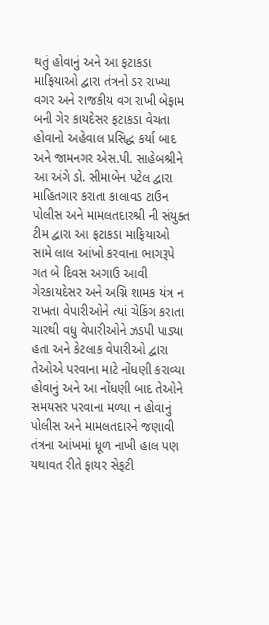થતું હોવાનું અને આ ફટાકડા માફિયાઓ દ્વારા તંત્રનો ડર રાખ્યા વગર અને રાજકીય વગ રાખી બેફામ બની ગેર કાયદેસર ફટાકડા વેચતા હોવાનો અહેવાલ પ્રસિદ્ધ કર્યા બાદ અને જામનગર એસ.પી. સાહેબશ્રીને આ અંગે ડો. સીમાબેન પટેલ દ્વારા માહિતગાર કરાતા કાલાવડ ટાઉન પોલીસ અને મામલતદારશ્રી ની સંયુક્ત ટીમ દ્વારા આ ફટાકડા માફિયાઓ સામે લાલ આંખો કરવાના ભાગરૂપે ગત બે દિવસ અગાઉ આવી ગેરકાયદેસર અને અગ્નિ શામક યંત્ર ન રાખતા વેપારીઓને ત્યાં ચેકિંગ કરાતા ચારથી વધુ વેપારીઓને ઝડપી પાડ્યા હતા અને કેટલાક વેપારીઓ દ્વારા તેઓએ પરવાના માટે નોંધણી કરાવ્યા હોવાનું અને આ નોંધણી બાદ તેઓને સમયસર પરવાના મળ્યા ન હોવાનું પોલીસ અને મામલતદારને જણાવી તંત્રના આંખમાં ધૂળ નાખી હાલ પણ યથાવત રીતે ફાયર સેફટી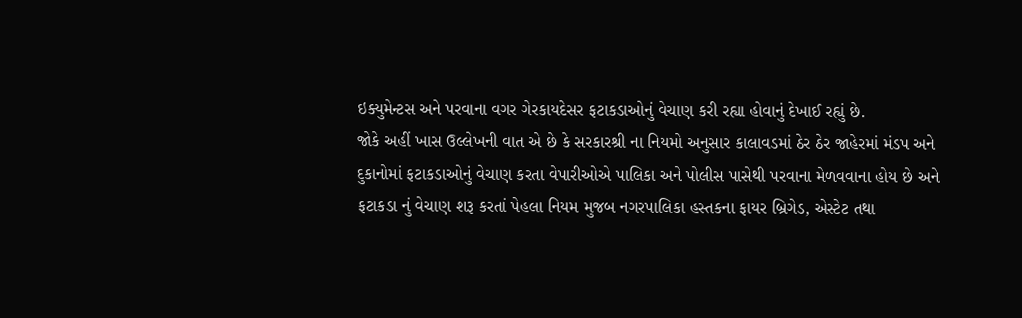ઇક્યુમેન્ટસ અને પરવાના વગર ગેરકાયદેસર ફટાકડાઓનું વેચાણ કરી રહ્યા હોવાનું દેખાઈ રહ્યું છે.
જોકે અહીં ખાસ ઉલ્લેખની વાત એ છે કે સરકારશ્રી ના નિયમો અનુસાર કાલાવડમાં ઠેર ઠેર જાહેરમાં મંડપ અને દુકાનોમાં ફટાકડાઓનું વેચાણ કરતા વેપારીઓએ પાલિકા અને પોલીસ પાસેથી પરવાના મેળવવાના હોય છે અને ફટાકડા નું વેચાણ શરૂ કરતાં પેહલા નિયમ મુજબ નગરપાલિકા હસ્તકના ફાયર બ્રિગેડ, એસ્ટેટ તથા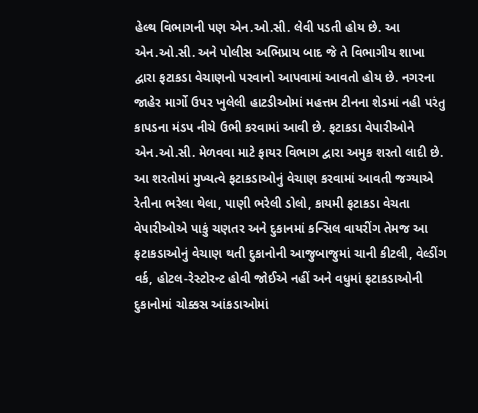હેલ્થ વિભાગની પણ એન.ઓ.સી. લેવી પડતી હોય છે. આ એન.ઓ.સી. અને પોલીસ અભિપ્રાય બાદ જે તે વિભાગીય શાખા દ્વારા ફટાકડા વેચાણનો પરવાનો આપવામાં આવતો હોય છે. નગરના જાહેર માર્ગો ઉપર ખુલેલી હાટડીઓમાં મહત્તમ ટીનના શેડમાં નહી પરંતુ કાપડના મંડપ નીચે ઉભી કરવામાં આવી છે. ફટાકડા વેપારીઓને એન.ઓ.સી. મેળવવા માટે ફાયર વિભાગ દ્વારા અમુક શરતો લાદી છે. આ શરતોમાં મુખ્યત્વે ફટાકડાઓનું વેચાણ કરવામાં આવતી જગ્યાએ રેતીના ભરેલા થેલા, પાણી ભરેલી ડોલો, કાયમી ફટાકડા વેચતા વેપારીઓએ પાકું ચણતર અને દુકાનમાં કન્સિલ વાયરીંગ તેમજ આ ફટાકડાઓનું વેચાણ થતી દુકાનોની આજુબાજુમાં ચાની કીટલી, વેલ્ડીંગ વર્ક, હોટલ-રેસ્ટોરન્ટ હોવી જોઈએ નહીં અને વધુમાં ફટાકડાઓની દુકાનોમાં ચોક્કસ આંકડાઓમાં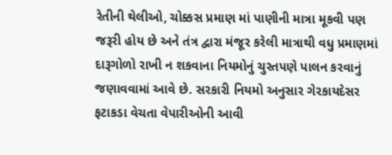રેતીની થેલીઓ, ચોક્કસ પ્રમાણ માં પાણીની માત્રા મૂકવી પણ જરૂરી હોય છે અને તંત્ર દ્વારા મંજૂર કરેલી માત્રાથી વધુ પ્રમાણમાં દારૂગોળો રાખી ન શકવાના નિયમોનું ચુસ્તપણે પાલન કરવાનું જણાવવામાં આવે છે. સરકારી નિયમો અનુસાર ગેરકાયદેસર ફટાકડા વેચતા વેપારીઓની આવી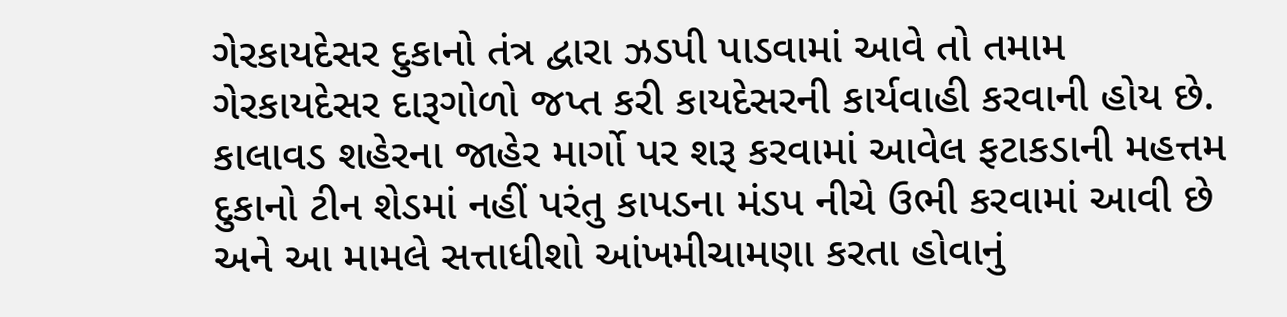ગેરકાયદેસર દુકાનો તંત્ર દ્વારા ઝડપી પાડવામાં આવે તો તમામ ગેરકાયદેસર દારૂગોળો જપ્ત કરી કાયદેસરની કાર્યવાહી કરવાની હોય છે. કાલાવડ શહેરના જાહેર માર્ગો પર શરૂ કરવામાં આવેલ ફટાકડાની મહત્તમ દુકાનો ટીન શેડમાં નહીં પરંતુ કાપડના મંડપ નીચે ઉભી કરવામાં આવી છે અને આ મામલે સત્તાધીશો આંખમીચામણા કરતા હોવાનું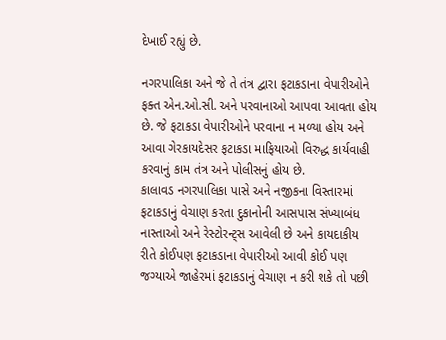દેખાઈ રહ્યું છે.

નગરપાલિકા અને જે તે તંત્ર દ્વારા ફટાકડાના વેપારીઓને ફક્ત એન.ઓ.સી. અને પરવાનાઓ આપવા આવતા હોય છે. જે ફટાકડા વેપારીઓને પરવાના ન મળ્યા હોય અને આવા ગેરકાયદેસર ફટાકડા માફિયાઓ વિરુદ્ધ કાર્યવાહી કરવાનું કામ તંત્ર અને પોલીસનું હોય છે.
કાલાવડ નગરપાલિકા પાસે અને નજીકના વિસ્તારમાં ફટાકડાનું વેચાણ કરતા દુકાનોની આસપાસ સંખ્યાબંધ નાસ્તાઓ અને રેસ્ટોરન્ટ્સ આવેલી છે અને કાયદાકીય રીતે કોઈપણ ફટાકડાના વેપારીઓ આવી કોઈ પણ જગ્યાએ જાહેરમાં ફટાકડાનું વેચાણ ન કરી શકે તો પછી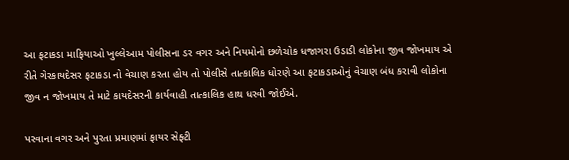આ ફટાકડા માફિયાઓ ખુલ્લેઆમ પોલીસના ડર વગર અને નિયમોનો છળેચોક ધજાગરા ઉડાડી લોકોના જીવ જોખમાય એ રીતે ગેરકાયદેસર ફટાકડા નો વેચાણ કરતા હોય તો પોલીસે તાત્કાલિક ધોરણે આ ફટાકડાઓનું વેચાણ બંધ કરાવી લોકોના જીવ ન જોખમાય તે માટે કાયદેસરની કાર્યવાહી તાત્કાલિક હાથ ધરવી જોઈએ.

પરવાના વગર અને પુરતા પ્રમાણમાં ફાયર સેફ્ટી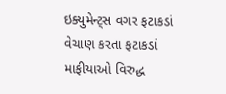ઇક્યુમેન્ટ્સ વગર ફટાકડાં વેચાણ કરતા ફટાકડાં માફીયાઓ વિરુદ્ધ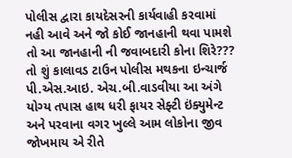પોલીસ દ્વારા કાયદેસરની કાર્યવાહી કરવામાં નહી આવે અને જો કોઈ જાનહાની થવા પામશે તો આ જાનહાની ની જવાબદારી કોના શિરે???
તો શું કાલાવડ ટાઉન પોલીસ મથકના ઇન્ચાર્જ પી.એસ.આઇ. એચ.બી.વાડવીયા આ અંગે યોગ્ય તપાસ હાથ ધરી ફાયર સેફ્ટી ઇંક્યુમેન્ટ અને પરવાના વગર ખુલ્લે આમ લોકોના જીવ જોખમાય એ રીતે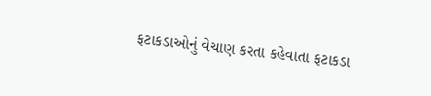ફટાકડાઓનું વેચાણ કરતા કહેવાતા ફટાકડા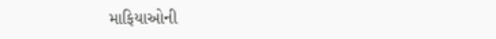માફિયાઓની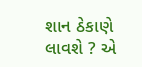શાન ઠેકાણે લાવશે ? એ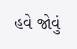હવે જોવું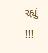રહ્યું !!!